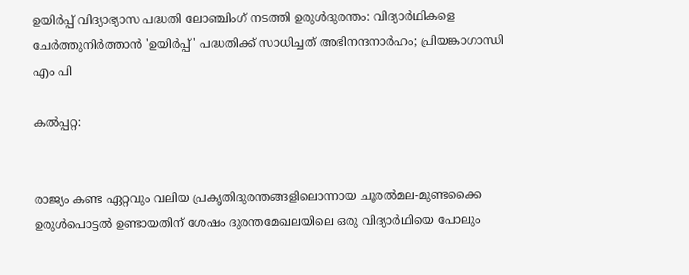ഉയിര്‍പ്പ് വിദ്യാഭ്യാസ പദ്ധതി ലോഞ്ചിംഗ് നടത്തി ഉരുള്‍ദുരന്തം: വിദ്യാര്‍ഥികളെ ചേര്‍ത്തുനിര്‍ത്താന്‍ 'ഉയിര്‍പ്പ്' പദ്ധതിക്ക് സാധിച്ചത് അഭിനന്ദനാര്‍ഹം; പ്രിയങ്കാഗാന്ധി എം പി

കല്‍പ്പറ്റ:


രാജ്യം കണ്ട ഏറ്റവും വലിയ പ്രകൃതിദുരന്തങ്ങളിലൊന്നായ ചൂരല്‍മല-മുണ്ടക്കൈ ഉരുള്‍പൊട്ടല്‍ ഉണ്ടായതിന് ശേഷം ദുരന്തമേഖലയിലെ ഒരു വിദ്യാര്‍ഥിയെ പോലും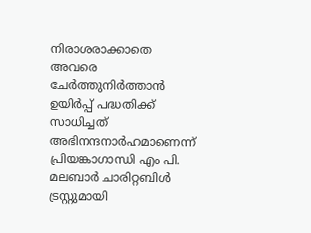നിരാശരാക്കാതെ അവരെ ചേര്‍ത്തുനിര്‍ത്താന്‍ ഉയിര്‍പ്പ് പദ്ധതിക്ക് സാധിച്ചത് അഭിനന്ദനാര്‍ഹമാണെന്ന് പ്രിയങ്കാഗാന്ധി എം പി. മലബാര്‍ ചാരിറ്റബിള്‍ ട്രസ്റ്റുമായി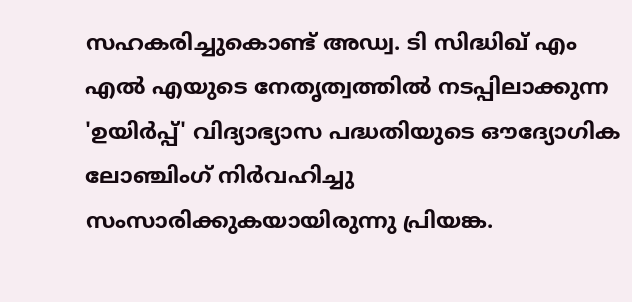സഹകരിച്ചുകൊണ്ട് അഡ്വ. ടി സിദ്ധിഖ് എം എല്‍ എയുടെ നേതൃത്വത്തില്‍ നടപ്പിലാക്കുന്ന 'ഉയിര്‍പ്പ്' വിദ്യാഭ്യാസ പദ്ധതിയുടെ ഔദ്യോഗിക ലോഞ്ചിംഗ് നിര്‍വഹിച്ചു സംസാരിക്കുകയായിരുന്നു പ്രിയങ്ക.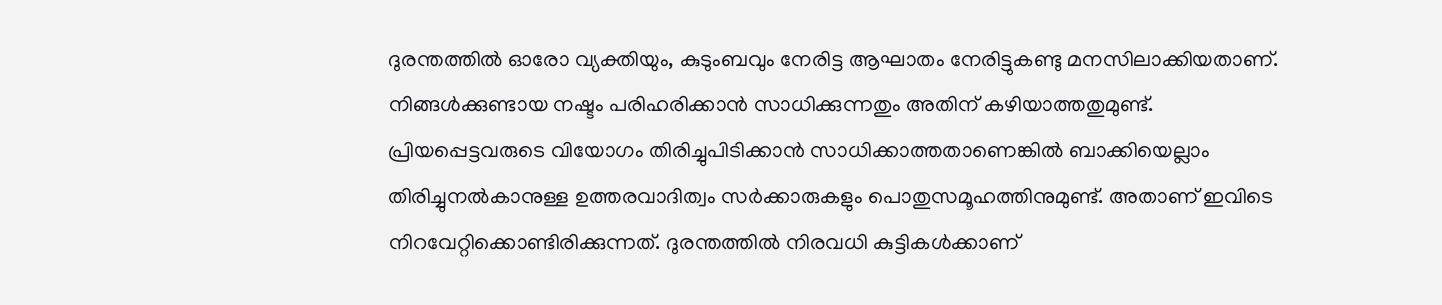ദുരന്തത്തില്‍ ഓരോ വ്യക്തിയും, കുടുംബവും നേരിട്ട ആഘാതം നേരിട്ടുകണ്ടു മനസിലാക്കിയതാണ്. നിങ്ങള്‍ക്കുണ്ടായ നഷ്ടം പരിഹരിക്കാന്‍ സാധിക്കുന്നതും അതിന് കഴിയാത്തതുമുണ്ട്. പ്രിയപ്പെട്ടവരുടെ വിയോഗം തിരിച്ചുപിടിക്കാന്‍ സാധിക്കാത്തതാണെങ്കില്‍ ബാക്കിയെല്ലാം തിരിച്ചുനല്‍കാനുള്ള ഉത്തരവാദിത്വം സര്‍ക്കാരുകളും പൊതുസമൂഹത്തിനുമുണ്ട്. അതാണ് ഇവിടെ നിറവേറ്റിക്കൊണ്ടിരിക്കുന്നത്. ദുരന്തത്തില്‍ നിരവധി കുട്ടികള്‍ക്കാണ്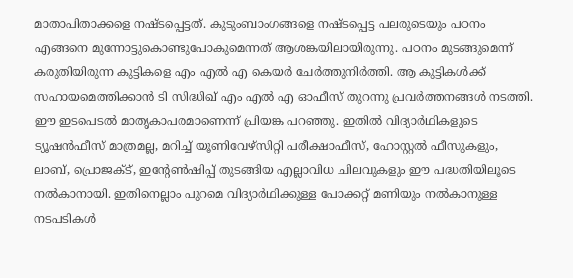മാതാപിതാക്കളെ നഷ്ടപ്പെട്ടത്. കുടുംബാംഗങ്ങളെ നഷ്ടപ്പെട്ട പലരുടെയും പഠനം എങ്ങനെ മുന്നോട്ടുകൊണ്ടുപോകുമെന്നത് ആശങ്കയിലായിരുന്നു. പഠനം മുടങ്ങുമെന്ന് കരുതിയിരുന്ന കുട്ടികളെ എം എല്‍ എ കെയര്‍ ചേര്‍ത്തുനിര്‍ത്തി. ആ കുട്ടികള്‍ക്ക് സഹായമെത്തിക്കാന്‍ ടി സിദ്ധിഖ് എം എല്‍ എ ഓഫീസ് തുറന്നു പ്രവര്‍ത്തനങ്ങള്‍ നടത്തി. ഈ ഇടപെടല്‍ മാതൃകാപരമാണെന്ന് പ്രിയങ്ക പറഞ്ഞു. ഇതില്‍ വിദ്യാര്‍ഥികളുടെ ട്യൂഷന്‍ഫീസ് മാത്രമല്ല, മറിച്ച് യൂണിവേഴ്‌സിറ്റി പരീക്ഷാഫീസ്, ഹോസ്റ്റല്‍ ഫീസുകളും, ലാബ്, പ്രൊജക്ട്, ഇന്റേണ്‍ഷിപ്പ് തുടങ്ങിയ എല്ലാവിധ ചിലവുകളും ഈ പദ്ധതിയിലൂടെ നല്‍കാനായി. ഇതിനെല്ലാം പുറമെ വിദ്യാര്‍ഥിക്കുള്ള പോക്കറ്റ് മണിയും നല്‍കാനുള്ള നടപടികള്‍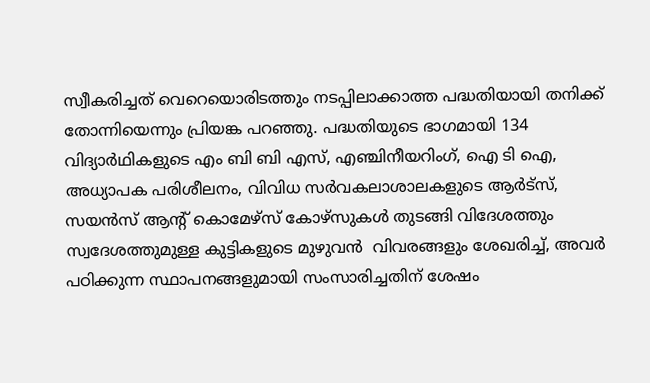സ്വീകരിച്ചത് വെറെയൊരിടത്തും നടപ്പിലാക്കാത്ത പദ്ധതിയായി തനിക്ക് തോന്നിയെന്നും പ്രിയങ്ക പറഞ്ഞു. പദ്ധതിയുടെ ഭാഗമായി 134 വിദ്യാര്‍ഥികളുടെ എം ബി ബി എസ്, എഞ്ചിനീയറിംഗ്, ഐ ടി ഐ, അധ്യാപക പരിശീലനം, വിവിധ സര്‍വകലാശാലകളുടെ ആര്‍ട്‌സ്, സയന്‍സ് ആന്റ് കൊമേഴ്‌സ് കോഴ്‌സുകള്‍ തുടങ്ങി വിദേശത്തും സ്വദേശത്തുമുള്ള കുട്ടികളുടെ മുഴുവന്‍  വിവരങ്ങളും ശേഖരിച്ച്, അവര്‍ പഠിക്കുന്ന സ്ഥാപനങ്ങളുമായി സംസാരിച്ചതിന് ശേഷം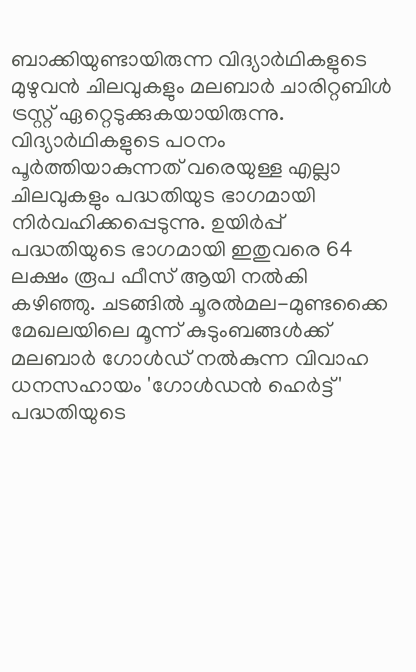ബാക്കിയുണ്ടായിരുന്ന വിദ്യാര്‍ഥികളുടെ മുഴുവന്‍ ചിലവുകളും മലബാര്‍ ചാരിറ്റബിള്‍ ട്രസ്റ്റ് ഏറ്റെടുക്കുകയായിരുന്നു. വിദ്യാര്‍ഥികളുടെ പഠനം പൂര്‍ത്തിയാകുന്നത് വരെയുള്ള എല്ലാ ചിലവുകളും പദ്ധതിയുട ഭാഗമായി നിര്‍വഹിക്കപ്പെടുന്നു. ഉയിര്‍പ്പ് പദ്ധതിയുടെ ഭാഗമായി ഇതുവരെ 64 ലക്ഷം രൂപ ഫീസ് ആയി നല്‍കി കഴിഞ്ഞു. ചടങ്ങില്‍ ചൂരല്‍മല-മുണ്ടക്കൈ മേഖലയിലെ മൂന്ന് കുടുംബങ്ങള്‍ക്ക് മലബാര്‍ ഗോള്‍ഡ് നല്‍കുന്ന വിവാഹ ധനസഹായം 'ഗോള്‍ഡന്‍ ഹെര്‍ട്ട്' പദ്ധതിയുടെ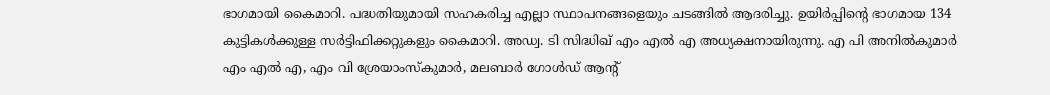ഭാഗമായി കൈമാറി. പദ്ധതിയുമായി സഹകരിച്ച എല്ലാ സ്ഥാപനങ്ങളെയും ചടങ്ങില്‍ ആദരിച്ചു. ഉയിര്‍പ്പിന്റെ ഭാഗമായ 134 കുട്ടികള്‍ക്കുള്ള സര്‍ട്ടിഫിക്കറ്റുകളും കൈമാറി. അഡ്വ. ടി സിദ്ധിഖ് എം എല്‍ എ അധ്യക്ഷനായിരുന്നു. എ പി അനില്‍കുമാര്‍ എം എല്‍ എ, എം വി ശ്രേയാംസ്‌കുമാര്‍, മലബാര്‍ ഗോള്‍ഡ് ആന്റ്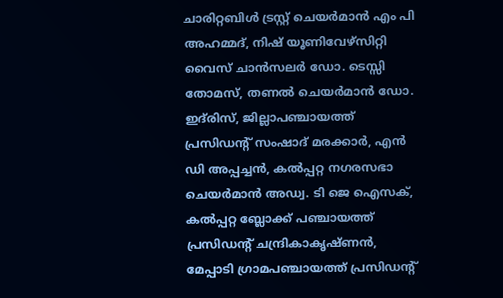ചാരിറ്റബിള്‍ ട്രസ്റ്റ് ചെയര്‍മാന്‍ എം പി അഹമ്മദ്, നിഷ് യൂണിവേഴ്‌സിറ്റി വൈസ് ചാന്‍സലര്‍ ഡോ. ടെസ്സി തോമസ്, തണല്‍ ചെയര്‍മാന്‍ ഡോ. ഇദ്‌രിസ്, ജില്ലാപഞ്ചായത്ത് പ്രസിഡന്റ് സംഷാദ് മരക്കാര്‍, എന്‍ ഡി അപ്പച്ചന്‍, കല്‍പ്പറ്റ നഗരസഭാ ചെയര്‍മാന്‍ അഡ്വ. ടി ജെ ഐസക്, കല്‍പ്പറ്റ ബ്ലോക്ക് പഞ്ചായത്ത് പ്രസിഡന്റ് ചന്ദ്രികാകൃഷ്ണന്‍, മേപ്പാടി ഗ്രാമപഞ്ചായത്ത് പ്രസിഡന്റ്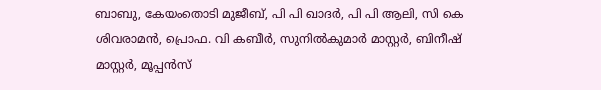ബാബു, കേയംതൊടി മുജീബ്, പി പി ഖാദര്‍, പി പി ആലി, സി കെ ശിവരാമന്‍, പ്രൊഫ. വി കബീര്‍, സുനില്‍കുമാര്‍ മാസ്റ്റര്‍, ബിനീഷ് മാസ്റ്റര്‍, മൂപ്പന്‍സ്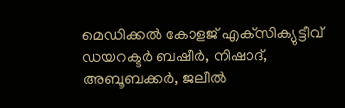മെഡിക്കല്‍ കോളജ് എക്‌സിക്യുട്ടീവ് ഡയറക്ടര്‍ ബഷീര്‍, നിഷാദ്, അബൂബക്കര്‍, ജലീല്‍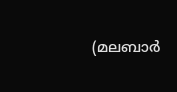(മലബാര്‍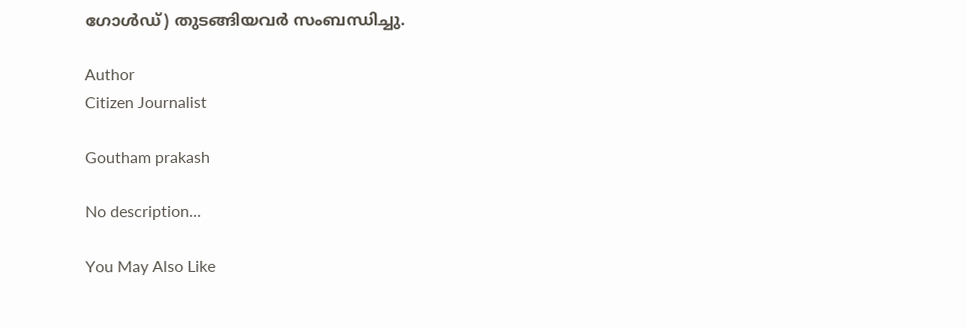ഗോള്‍ഡ്) തുടങ്ങിയവര്‍ സംബന്ധിച്ചു.

Author
Citizen Journalist

Goutham prakash

No description...

You May Also Like